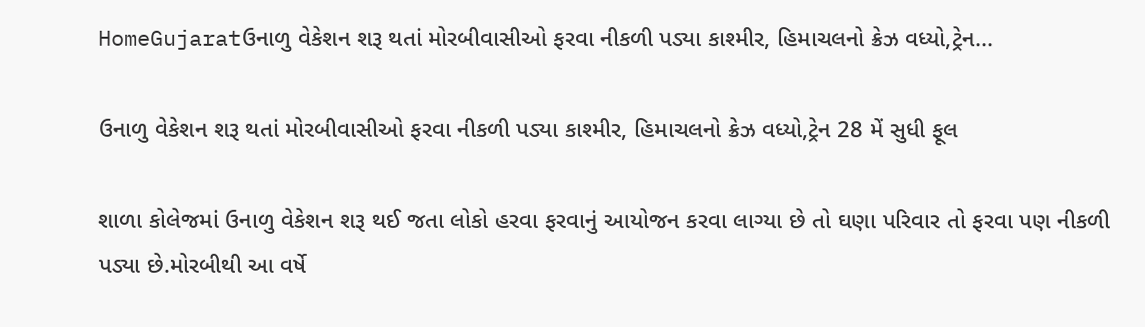HomeGujaratઉનાળુ વેકેશન શરૂ થતાં મોરબીવાસીઓ ફરવા નીકળી પડ્યા કાશ્મીર, હિમાચલનો ક્રેઝ વધ્યો,ટ્રેન...

ઉનાળુ વેકેશન શરૂ થતાં મોરબીવાસીઓ ફરવા નીકળી પડ્યા કાશ્મીર, હિમાચલનો ક્રેઝ વધ્યો,ટ્રેન 28 મેં સુધી ફૂલ

શાળા કોલેજમાં ઉનાળુ વેકેશન શરૂ થઈ જતા લોકો હરવા ફરવાનું આયોજન કરવા લાગ્યા છે તો ઘણા પરિવાર તો ફરવા પણ નીકળી પડ્યા છે.મોરબીથી આ વર્ષે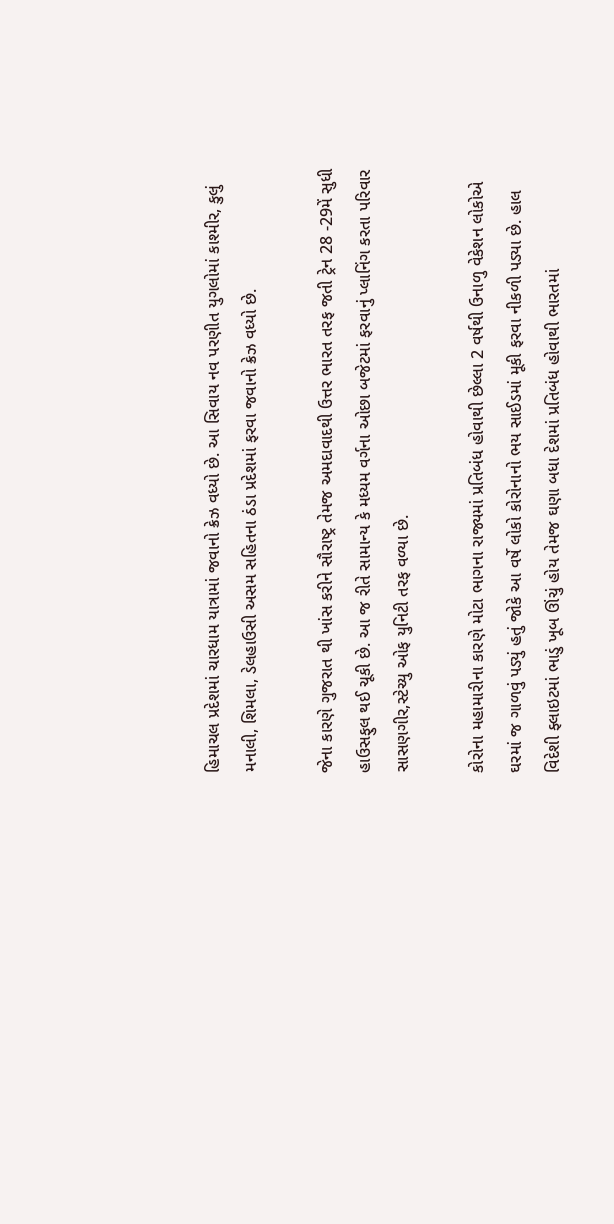હિમાચલ પ્રદેશમાં ચારધામ યાત્રામાં જવાનો ક્રેઝ વધ્યો છે. આ સિવાય નવ પરણીત યુગલોમાં કાશ્મીર, કુલું મનાલી, શિમલા, ડેલહાઉસી અસમ સહિતના ઠંડા પ્રદેશમાં ફરવા જવાનો ક્રેઝ વધ્યો છે.

જેના કારણે ગુજરાત થી ખાંસ કરીને સૌરાષ્ટ્ર તેમજ અમદાવાદથી ઉત્તર ભારત તરફ જતી ટ્રેન 28 -29મેં સુધી હાઉસફુલ થઈ ચૂકી છે. આ જ રીતે સામાન્ય કે મધ્યમ વર્ગના ઓછા બજેટમાં ફરવાનું પ્લાનિંગ કરતા પરિવાર સાસણગીર,સ્ટેચ્યુ ઓફ યુનિટી તરફ વળ્યા છે.

કોરોના મહામારીના કારણે મોટા ભાગના રાજ્યમાં પ્રતિબંધ હોવાથી છેલ્લા 2 વર્ષથી ઉનાળુ વેકેશન લોકોએ ઘરમાં જ ગાળવું પડ્યું હતું જોકે આ વર્ષે લોકો કોરોનાનો ભય સાઈડમાં મૂકી ફરવા નીકળી પડ્યા છે. હાલ વિદેશી ફ્લાઇટમાં ભાડું ખૂબ ઊંચું હોય તેમજ ઘણા બધા દેશમાં પ્રતિબંધ હોવાથી ભારતમાં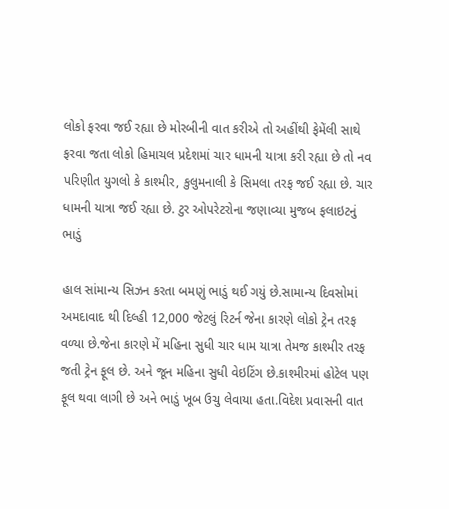લોકો ફરવા જઈ રહ્યા છે મોરબીની વાત કરીએ તો અહીંથી ફેમેંલી સાથે ફરવા જતા લોકો હિમાચલ પ્રદેશમાં ચાર ધામની યાત્રા કરી રહ્યા છે તો નવ પરિણીત યુગલો કે કાશ્મીર, કુલુમનાલી કે સિમલા તરફ જઈ રહ્યા છે. ચાર ધામની યાત્રા જઈ રહ્યા છે. ટુર ઓપરેટરોના જણાવ્યા મુજબ ફલાઇટનું ભાડું

હાલ સાંમાન્ય સિઝન કરતા બમણું ભાડું થઈ ગયું છે.સામાન્ય દિવસોમાં અમદાવાદ થી દિલ્હી 12,000 જેટલું રિટર્ન જેના કારણે લોકો ટ્રેન તરફ વળ્યા છે.જેના કારણે મેં મહિના સુધી ચાર ધામ યાત્રા તેમજ કાશ્મીર તરફ જતી ટ્રેન ફૂલ છે. અને જૂન મહિના સુધી વેઇટિંગ છે.કાશ્મીરમાં હોટેલ પણ ફૂલ થવા લાગી છે અને ભાડું ખૂબ ઉચુ લેવાયા હતા.વિદેશ પ્રવાસની વાત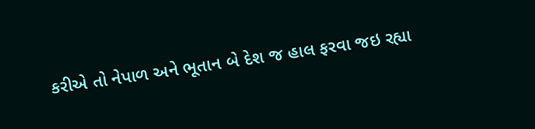કરીએ તો નેપાળ અને ભૂતાન બે દેશ જ હાલ ફરવા જઇ રહ્યા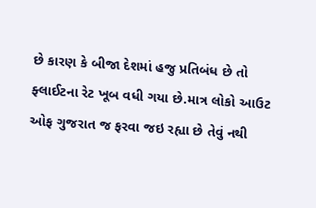છે કારણ કે બીજા દેશમાં હજુ પ્રતિબંધ છે તો ફ્લાઈટના રેટ ખૂબ વધી ગયા છે.માત્ર લોકો આઉટ ઓફ ગુજરાત જ ફરવા જઇ રહ્યા છે તેવું નથી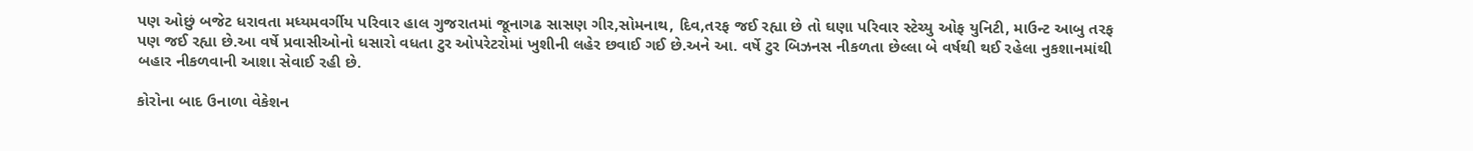પણ ઓછું બજેટ ધરાવતા મધ્યમવર્ગીય પરિવાર હાલ ગુજરાતમાં જૂનાગઢ સાસણ ગીર,સોમનાથ, દિવ,તરફ જઈ રહ્યા છે તો ઘણા પરિવાર સ્ટેચ્યુ ઓફ યુનિટી, માઉન્ટ આબુ તરફ પણ જઈ રહ્યા છે.આ વર્ષે પ્રવાસીઓનો ધસારો વધતા ટુર ઓપરેટરોમાં ખુશીની લહેર છવાઈ ગઈ છે.અને આ. વર્ષે ટુર બિઝનસ નીકળતા છેલ્લા બે વર્ષથી થઈ રહેલા નુકશાનમાંથી બહાર નીકળવાની આશા સેવાઈ રહી છે.

કોરોના બાદ ઉનાળા વેકેશન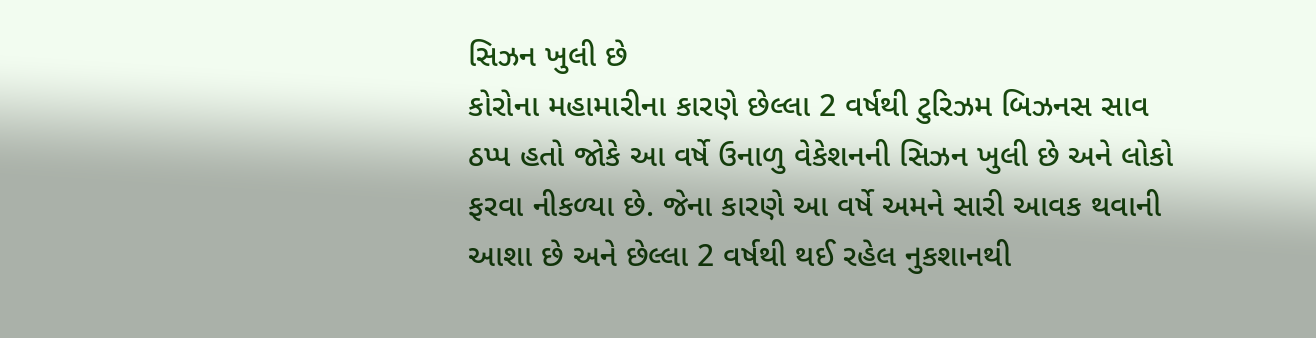સિઝન ખુલી છે
કોરોના મહામારીના કારણે છેલ્લા 2 વર્ષથી ટુરિઝમ બિઝનસ સાવ ઠપ્પ હતો જોકે આ વર્ષે ઉનાળુ વેકેશનની સિઝન ખુલી છે અને લોકો ફરવા નીકળ્યા છે. જેના કારણે આ વર્ષે અમને સારી આવક થવાની આશા છે અને છેલ્લા 2 વર્ષથી થઈ રહેલ નુકશાનથી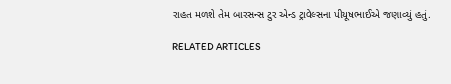રાહત મળશે તેમ બારસન્સ ટુર એન્ડ ટ્રાવેલ્સના પીયૂષભાઈએ જણાવ્યું હતું.

RELATED ARTICLES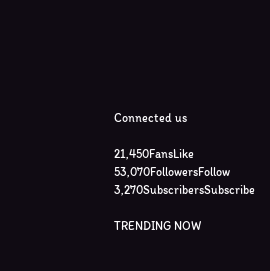Connected us

21,450FansLike
53,070FollowersFollow
3,270SubscribersSubscribe

TRENDING NOW